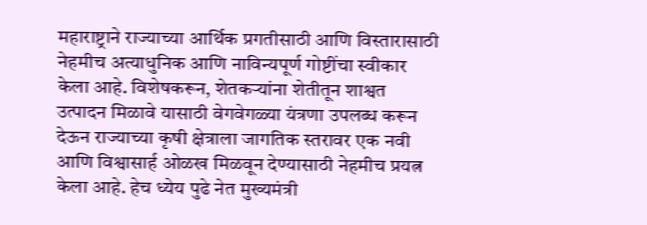महाराष्ट्राने राज्याच्या आर्थिक प्रगतीसाठी आणि विस्तारासाठी नेहमीच अत्याधुनिक आणि नाविन्यपूर्ण गोष्टींचा स्वीकार केला आहे. विशेषकरून, शेतकऱ्यांना शेतीतून शाश्वत उत्पादन मिळावे यासाठी वेगवेगळ्या यंत्रणा उपलब्ध करून देऊन राज्याच्या कृषी क्षेत्राला जागतिक स्तरावर एक नवी आणि विश्वासार्ह ओळख मिळवून देण्यासाठी नेहमीच प्रयत्न केला आहे. हेच ध्येय पुढे नेत मुख्यमंत्री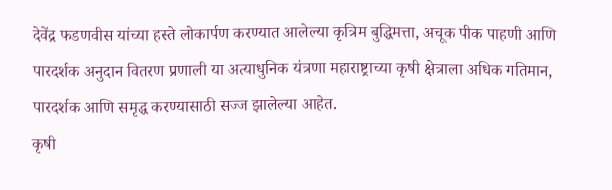देवेंद्र फडणवीस यांच्या हस्ते लोकार्पण करण्यात आलेल्या कृत्रिम बुद्धिमत्ता, अचूक पीक पाहणी आणि पारदर्शक अनुदान वितरण प्रणाली या अत्याधुनिक यंत्रणा महाराष्ट्राच्या कृषी क्षेत्राला अधिक गतिमान, पारदर्शक आणि समृद्ध करण्यासाठी सज्ज झालेल्या आहेत.
कृषी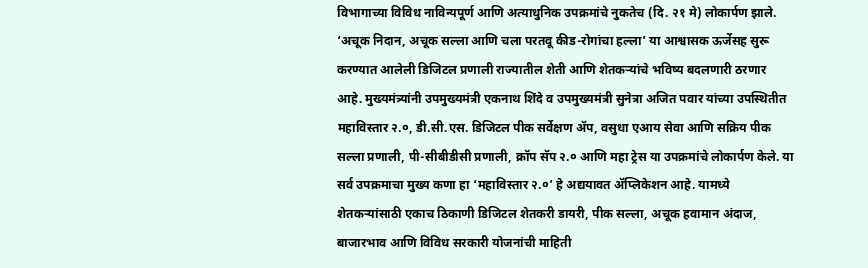विभागाच्या विविध नाविन्यपूर्ण आणि अत्याधुनिक उपक्रमांचे नुकतेच (दि. २१ मे) लोकार्पण झाले. ‘अचूक निदान, अचूक सल्ला आणि चला परतवू कीड-रोगांचा हल्ला’ या आश्वासक ऊर्जेसह सुरू करण्यात आलेली डिजिटल प्रणाली राज्यातील शेती आणि शेतकऱ्यांचे भविष्य बदलणारी ठरणार आहे. मुख्यमंत्र्यांनी उपमुख्यमंत्री एकनाथ शिंदे व उपमुख्यमंत्री सुनेत्रा अजित पवार यांच्या उपस्थितीत महाविस्तार २.०, डी.सी.एस. डिजिटल पीक सर्वेक्षण ॲप, वसुधा एआय सेवा आणि सक्रिय पीक सल्ला प्रणाली, पी-सीबीडीसी प्रणाली, क्रॉप सॅप २.० आणि महा ट्रेस या उपक्रमांचे लोकार्पण केले. या सर्व उपक्रमाचा मुख्य कणा हा ‘महाविस्तार २.०’ हे अद्ययावत ॲप्लिकेशन आहे. यामध्ये शेतकऱ्यांसाठी एकाच ठिकाणी डिजिटल शेतकरी डायरी, पीक सल्ला, अचूक हवामान अंदाज, बाजारभाव आणि विविध सरकारी योजनांची माहिती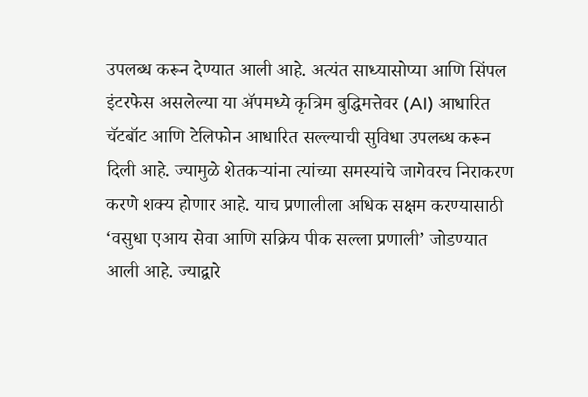उपलब्ध करून देण्यात आली आहे. अत्यंत साध्यासोप्या आणि सिंपल इंटरफेस असलेल्या या ॲपमध्ये कृत्रिम बुद्धिमत्तेवर (AI) आधारित चॅटबॉट आणि टेलिफोन आधारित सल्ल्याची सुविधा उपलब्ध करून दिली आहे. ज्यामुळे शेतकऱ्यांना त्यांच्या समस्यांचे जागेवरच निराकरण करणे शक्य होणार आहे. याच प्रणालीला अधिक सक्षम करण्यासाठी ‘वसुधा एआय सेवा आणि सक्रिय पीक सल्ला प्रणाली’ जोडण्यात आली आहे. ज्याद्वारे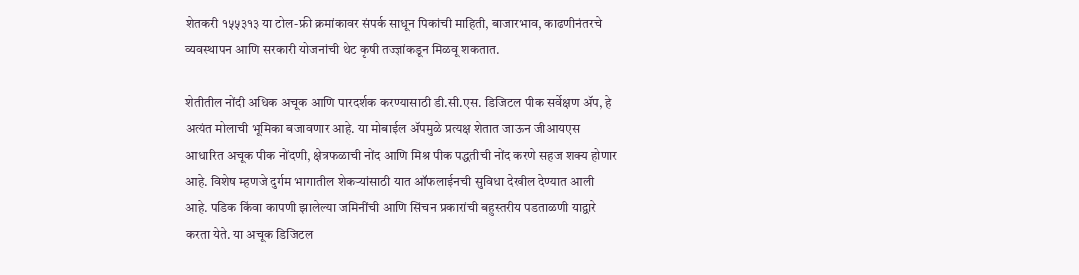शेतकरी १५५३१३ या टोल-फ्री क्रमांकावर संपर्क साधून पिकांची माहिती, बाजारभाव, काढणीनंतरचे व्यवस्थापन आणि सरकारी योजनांची थेट कृषी तज्ज्ञांकडून मिळवू शकतात.

शेतीतील नोंदी अधिक अचूक आणि पारदर्शक करण्यासाठी डी.सी.एस. डिजिटल पीक सर्वेक्षण ॲप, हे अत्यंत मोलाची भूमिका बजावणार आहे. या मोबाईल ॲपमुळे प्रत्यक्ष शेतात जाऊन जीआयएस आधारित अचूक पीक नोंदणी, क्षेत्रफळाची नोंद आणि मिश्र पीक पद्धतीची नोंद करणे सहज शक्य होणार आहे. विशेष म्हणजे दुर्गम भागातील शेकऱ्यांसाठी यात ऑफलाईनची सुविधा देखील देण्यात आली आहे. पडिक किंवा कापणी झालेल्या जमिनींची आणि सिंचन प्रकारांची बहुस्तरीय पडताळणी याद्वारे करता येते. या अचूक डिजिटल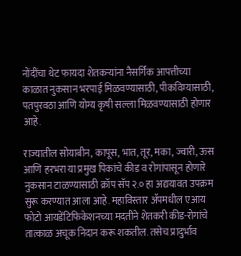नोंदींचा थेट फायदा शेतकऱ्यांना नैसर्गिक आपत्तीच्या काळात नुकसान भरपाई मिळवण्यासाठी, पीकविम्यासाठी, पतपुरवठा आणि योग्य कृषी सल्ला मिळवण्यासाठी होणार आहे.

राज्यातील सोयाबीन, कापूस, भात, तूर, मका, ज्वारी, ऊस आणि हरभरा या प्रमुख पिकांचे कीड व रोगांपासून होणारे नुकसान टाळण्यासाठी क्रॉप सॅप २.० हा अद्ययावत उपक्रम सुरू करण्यात आला आहे. महाविस्तार ॲपमधील एआय फोटो आयडेंटिफिकेशनच्या मदतीने शेतकरी कीड-रोगांचे तात्काळ अचूक निदान करू शकतील. तसेच प्रादुर्भाव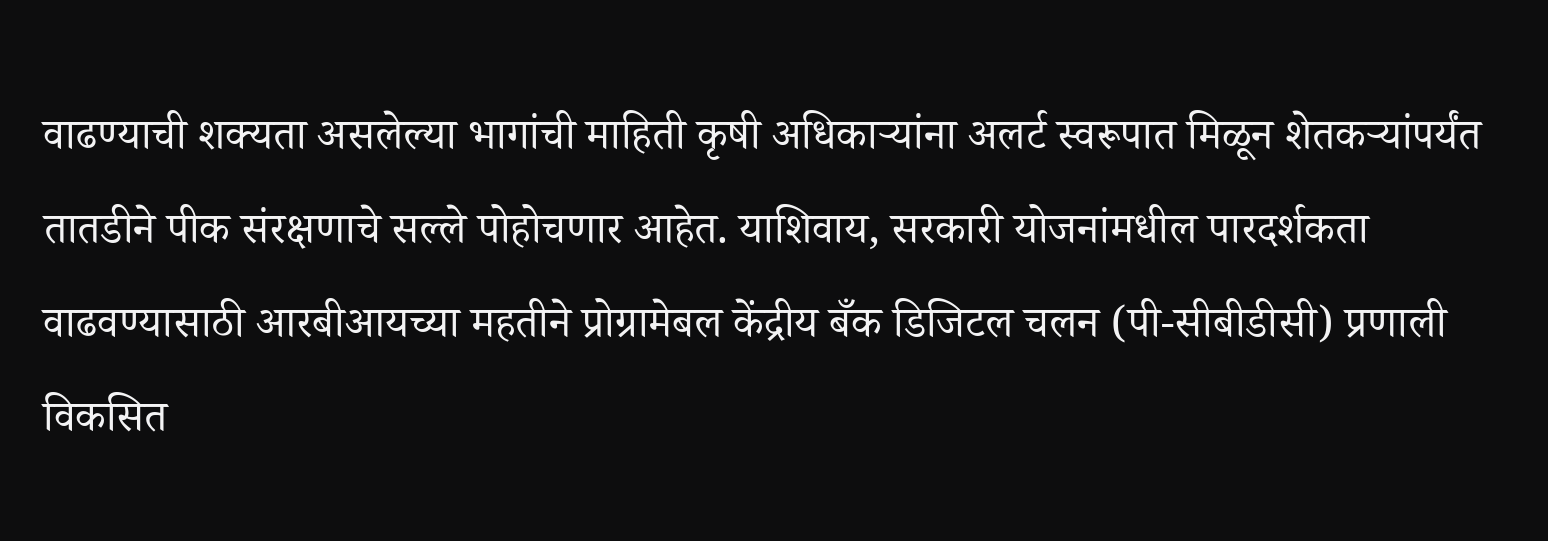वाढण्याची शक्यता असलेल्या भागांची माहिती कृषी अधिकाऱ्यांना अलर्ट स्वरूपात मिळून शेतकऱ्यांपर्यंत तातडीने पीक संरक्षणाचे सल्ले पोहोचणार आहेत. याशिवाय, सरकारी योजनांमधील पारदर्शकता वाढवण्यासाठी आरबीआयच्या महतीने प्रोग्रामेबल केंद्रीय बँक डिजिटल चलन (पी-सीबीडीसी) प्रणाली विकसित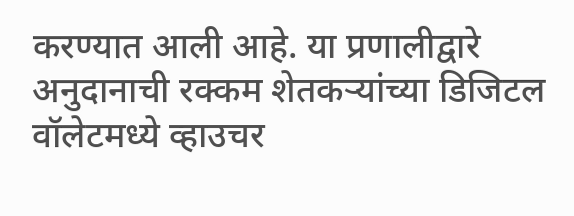करण्यात आली आहे. या प्रणालीद्वारे अनुदानाची रक्कम शेतकऱ्यांच्या डिजिटल वॉलेटमध्ये व्हाउचर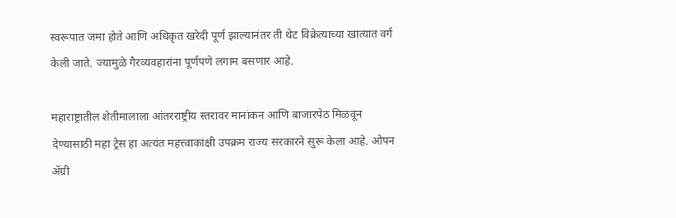स्वरूपात जमा होते आणि अधिकृत खरेदी पूर्ण झाल्यानंतर ती थेट विक्रेत्याच्या खात्यात वर्ग केली जाते. ज्यामुळे गैरव्यवहारांना पूर्णपणे लगाम बसणार आहे.

महाराष्ट्रातील शेतीमालाला आंतरराष्ट्रीय स्तरावर मानांकन आणि बाजारपेठ मिळवून देण्यासाठी महा ट्रेस हा अत्यंत महत्त्वाकांक्षी उपक्रम राज्य सरकारने सुरू केला आहे. ओपन ॲग्री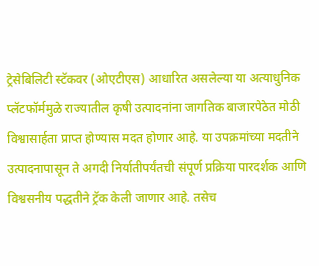ट्रेसेबिलिटी स्टॅकवर (ओएटीएस) आधारित असलेल्या या अत्याधुनिक प्लॅटफॉर्ममुळे राज्यातील कृषी उत्पादनांना जागतिक बाजारपेठेत मोठी विश्वासार्हता प्राप्त होण्यास मदत होणार आहे. या उपक्रमांच्या मदतीने उत्पादनापासून ते अगदी निर्यातीपर्यंतची संपूर्ण प्रक्रिया पारदर्शक आणि विश्वसनीय पद्धतीने ट्रॅक केली जाणार आहे. तसेच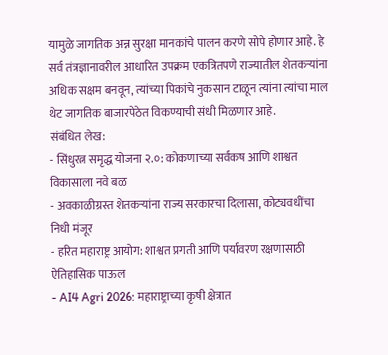यामुळे जागतिक अन्न सुरक्षा मानकांचे पालन करणे सोपे होणार आहे. हे सर्व तंत्रज्ञानावरील आधारित उपक्रम एकत्रितपणे राज्यातील शेतकऱ्यांना अधिक सक्षम बनवून, त्यांच्या पिकांचे नुकसान टाळून त्यांना त्यांचा माल थेट जागतिक बाजारपेठेत विकण्याची संधी मिळणार आहे.
संबंधित लेख:
- सिंधुरत्न समृद्ध योजना २.०: कोकणाच्या सर्वंकष आणि शाश्वत विकासाला नवे बळ
- अवकाळीग्रस्त शेतकऱ्यांना राज्य सरकारचा दिलासा, कोट्यवधींचा निधी मंजूर
- हरित महाराष्ट्र आयोग: शाश्वत प्रगती आणि पर्यावरण रक्षणासाठी ऐतिहासिक पाऊल
- AI4 Agri 2026: महाराष्ट्राच्या कृषी क्षेत्रात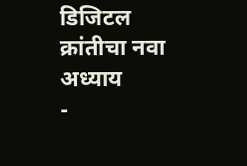डिजिटल क्रांतीचा नवा अध्याय
-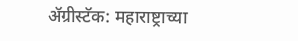ॲग्रीस्टॅक: महाराष्ट्राच्या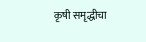कृषी समृद्धीचा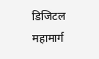डिजिटल महामार्ग